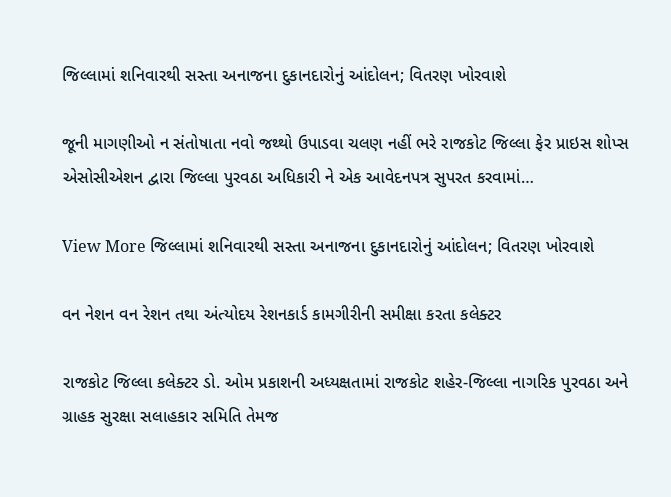જિલ્લામાં શનિવારથી સસ્તા અનાજના દુકાનદારોનું આંદોલન; વિતરણ ખોરવાશે

જૂની માગણીઓ ન સંતોષાતા નવો જથ્થો ઉપાડવા ચલણ નહીં ભરે રાજકોટ જિલ્લા ફેર પ્રાઇસ શોપ્સ એસોસીએશન દ્વારા જિલ્લા પુરવઠા અધિકારી ને એક આવેદનપત્ર સુપરત કરવામાં…

View More જિલ્લામાં શનિવારથી સસ્તા અનાજના દુકાનદારોનું આંદોલન; વિતરણ ખોરવાશે

વન નેશન વન રેશન તથા અંત્યોદય રેશનકાર્ડ કામગીરીની સમીક્ષા કરતા કલેક્ટર

રાજકોટ જિલ્લા કલેક્ટર ડો. ઓમ પ્રકાશની અધ્યક્ષતામાં રાજકોટ શહેર-જિલ્લા નાગરિક પુરવઠા અને ગ્રાહક સુરક્ષા સલાહકાર સમિતિ તેમજ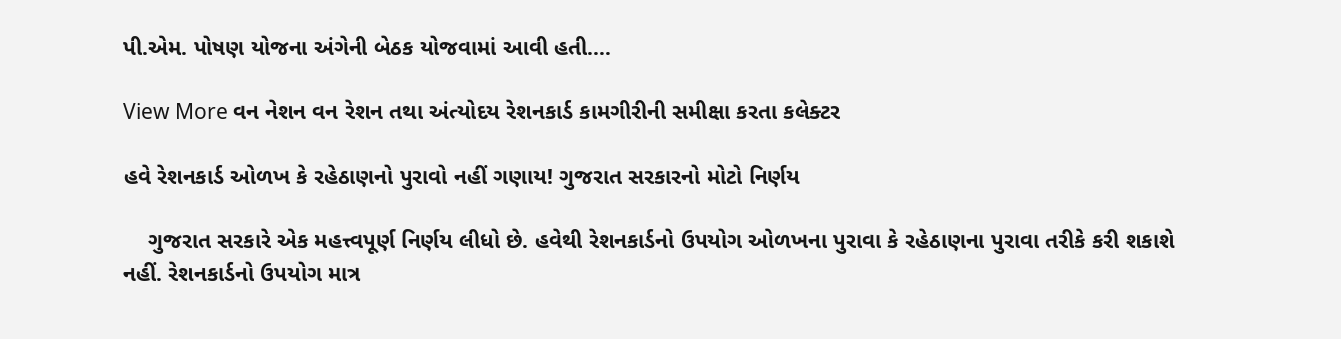પી.એમ. પોષણ યોજના અંગેની બેઠક યોજવામાં આવી હતી.…

View More વન નેશન વન રેશન તથા અંત્યોદય રેશનકાર્ડ કામગીરીની સમીક્ષા કરતા કલેક્ટર

હવે રેશનકાર્ડ ઓળખ કે રહેઠાણનો પુરાવો નહીં ગણાય! ગુજરાત સરકારનો મોટો નિર્ણય

    ગુજરાત સરકારે એક મહત્ત્વપૂર્ણ નિર્ણય લીધો છે. હવેથી રેશનકાર્ડનો ઉપયોગ ઓળખના પુરાવા કે રહેઠાણના પુરાવા તરીકે કરી શકાશે નહીં. રેશનકાર્ડનો ઉપયોગ માત્ર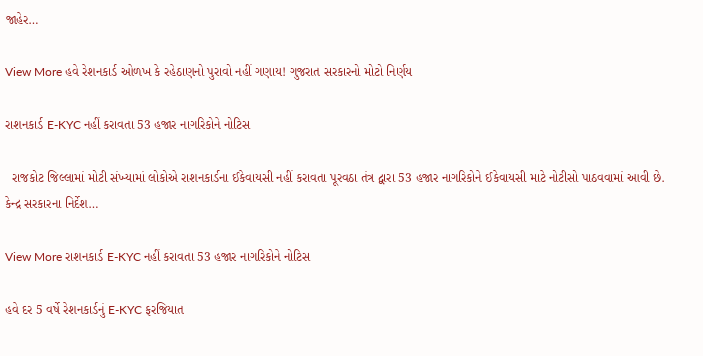જાહેર…

View More હવે રેશનકાર્ડ ઓળખ કે રહેઠાણનો પુરાવો નહીં ગણાય! ગુજરાત સરકારનો મોટો નિર્ણય

રાશનકાર્ડ E-KYC નહીં કરાવતા 53 હજાર નાગરિકોને નોટિસ

  રાજકોટ જિલ્લામાં મોટી સંખ્યામાં લોકોએ રાશનકાર્ડના ઈકેવાયસી નહીં કરાવતા પૂરવઠા તંત્ર દ્વારા 53 હજાર નાગરિકોને ઈકેવાયસી માટે નોટીસો પાઠવવામાં આવી છે. કેન્દ્ર સરકારના નિર્દેશ…

View More રાશનકાર્ડ E-KYC નહીં કરાવતા 53 હજાર નાગરિકોને નોટિસ

હવે દર 5 વર્ષે રેશનકાર્ડનું E-KYC ફરજિયાત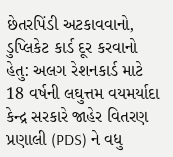છેતરપિંડી અટકાવવાનો, ડુપ્લિકેટ કાર્ડ દૂર કરવાનો હેતુ: અલગ રેશનકાર્ડ માટે 18 વર્ષની લઘુત્તમ વયમર્યાદા કેન્દ્ર સરકારે જાહેર વિતરણ પ્રણાલી (PDS) ને વધુ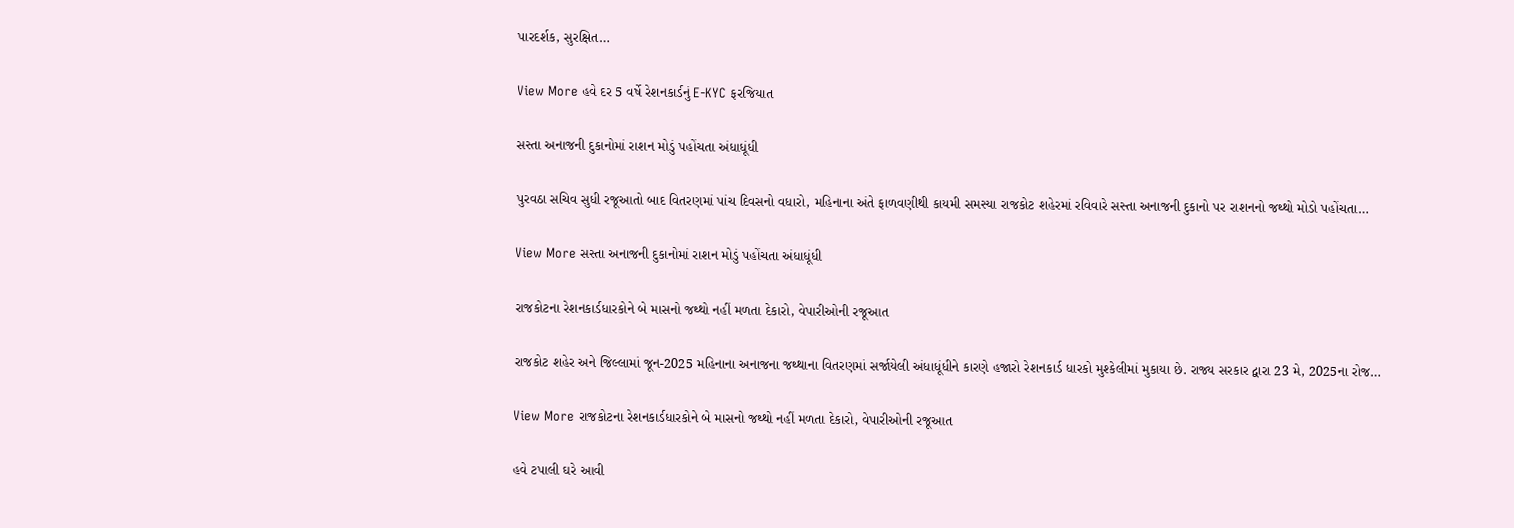પારદર્શક, સુરક્ષિત…

View More હવે દર 5 વર્ષે રેશનકાર્ડનું E-KYC ફરજિયાત

સસ્તા અનાજની દુકાનોમાં રાશન મોડું પહોંચતા અંધાધૂંધી

પુરવઠા સચિવ સુધી રજૂઆતો બાદ વિતરણમાં પાંચ દિવસનો વધારો, મહિનાના અંતે ફાળવણીથી કાયમી સમસ્યા રાજકોટ શહેરમાં રવિવારે સસ્તા અનાજની દુકાનો પર રાશનનો જથ્થો મોડો પહોંચતા…

View More સસ્તા અનાજની દુકાનોમાં રાશન મોડું પહોંચતા અંધાધૂંધી

રાજકોટના રેશનકાર્ડધારકોને બે માસનો જથ્થો નહીં મળતા દેકારો, વેપારીઓની રજૂઆત

રાજકોટ શહેર અને જિલ્લામાં જૂન-2025 મહિનાના અનાજના જથ્થાના વિતરણમાં સર્જાયેલી અંધાધૂંધીને કારણે હજારો રેશનકાર્ડ ધારકો મુશ્કેલીમાં મુકાયા છે. રાજ્ય સરકાર દ્વારા 23 મે, 2025ના રોજ…

View More રાજકોટના રેશનકાર્ડધારકોને બે માસનો જથ્થો નહીં મળતા દેકારો, વેપારીઓની રજૂઆત

હવે ટપાલી ઘરે આવી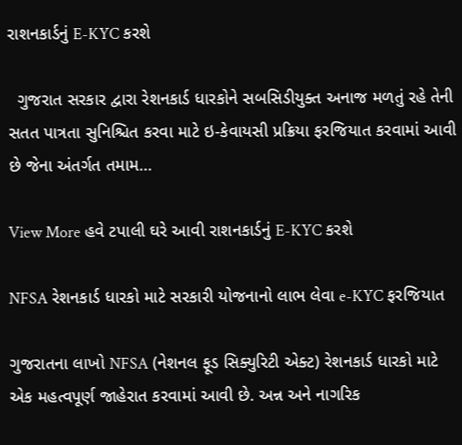રાશનકાર્ડનું E-KYC કરશે

  ગુજરાત સરકાર દ્વારા રેશનકાર્ડ ધારકોને સબસિડીયુક્ત અનાજ મળતું રહે તેની સતત પાત્રતા સુનિશ્ચિત કરવા માટે ઇ-કેવાયસી પ્રક્રિયા ફરજિયાત કરવામાં આવી છે જેના અંતર્ગત તમામ…

View More હવે ટપાલી ઘરે આવી રાશનકાર્ડનું E-KYC કરશે

NFSA રેશનકાર્ડ ધારકો માટે સરકારી યોજનાનો લાભ લેવા e-KYC ફરજિયાત

ગુજરાતના લાખો NFSA (નેશનલ ફૂડ સિક્યુરિટી એક્ટ) રેશનકાર્ડ ધારકો માટે એક મહત્વપૂર્ણ જાહેરાત કરવામાં આવી છે. અન્ન અને નાગરિક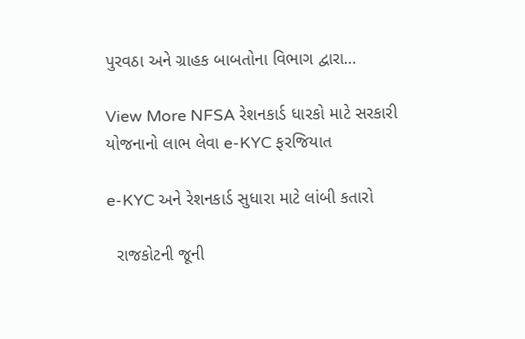પુરવઠા અને ગ્રાહક બાબતોના વિભાગ દ્વારા…

View More NFSA રેશનકાર્ડ ધારકો માટે સરકારી યોજનાનો લાભ લેવા e-KYC ફરજિયાત

e-KYC અને રેશનકાર્ડ સુધારા માટે લાંબી કતારો

  રાજકોટની જૂની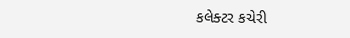કલેક્ટર કચેરી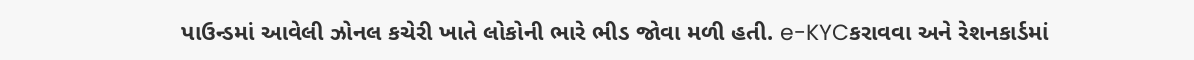પાઉન્ડમાં આવેલી ઝોનલ કચેરી ખાતે લોકોની ભારે ભીડ જોવા મળી હતી. e-KYCકરાવવા અને રેશનકાર્ડમાં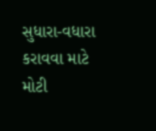સુધારા-વધારા કરાવવા માટે મોટી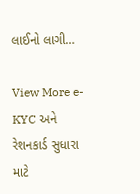લાઈનો લાગી…

View More e-KYC અને રેશનકાર્ડ સુધારા માટે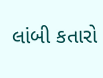લાંબી કતારો